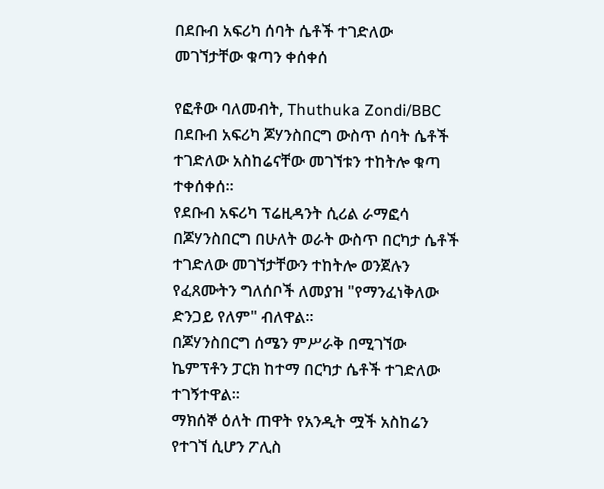በደቡብ አፍሪካ ሰባት ሴቶች ተገድለው መገኘታቸው ቁጣን ቀሰቀሰ

የፎቶው ባለመብት, Thuthuka Zondi/BBC
በደቡብ አፍሪካ ጆሃንስበርግ ውስጥ ሰባት ሴቶች ተገድለው አስከሬናቸው መገኘቱን ተከትሎ ቁጣ ተቀሰቀሰ።
የደቡብ አፍሪካ ፕሬዚዳንት ሲሪል ራማፎሳ በጆሃንስበርግ በሁለት ወራት ውስጥ በርካታ ሴቶች ተገድለው መገኘታቸውን ተከትሎ ወንጀሉን የፈጸሙትን ግለሰቦች ለመያዝ "የማንፈነቅለው ድንጋይ የለም" ብለዋል።
በጆሃንስበርግ ሰሜን ምሥራቅ በሚገኘው ኬምፕቶን ፓርክ ከተማ በርካታ ሴቶች ተገድለው ተገኝተዋል።
ማክሰኞ ዕለት ጠዋት የአንዲት ሟች አስከሬን የተገኘ ሲሆን ፖሊስ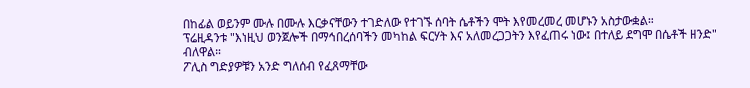በከፊል ወይንም ሙሉ በሙሉ እርቃናቸውን ተገድለው የተገኙ ሰባት ሴቶችን ሞት እየመረመረ መሆኑን አስታውቋል።
ፕሬዚዳንቱ "እነዚህ ወንጀሎች በማኅበረሰባችን መካከል ፍርሃት እና አለመረጋጋትን እየፈጠሩ ነው፤ በተለይ ደግሞ በሴቶች ዘንድ" ብለዋል።
ፖሊስ ግድያዎቹን አንድ ግለሰብ የፈጸማቸው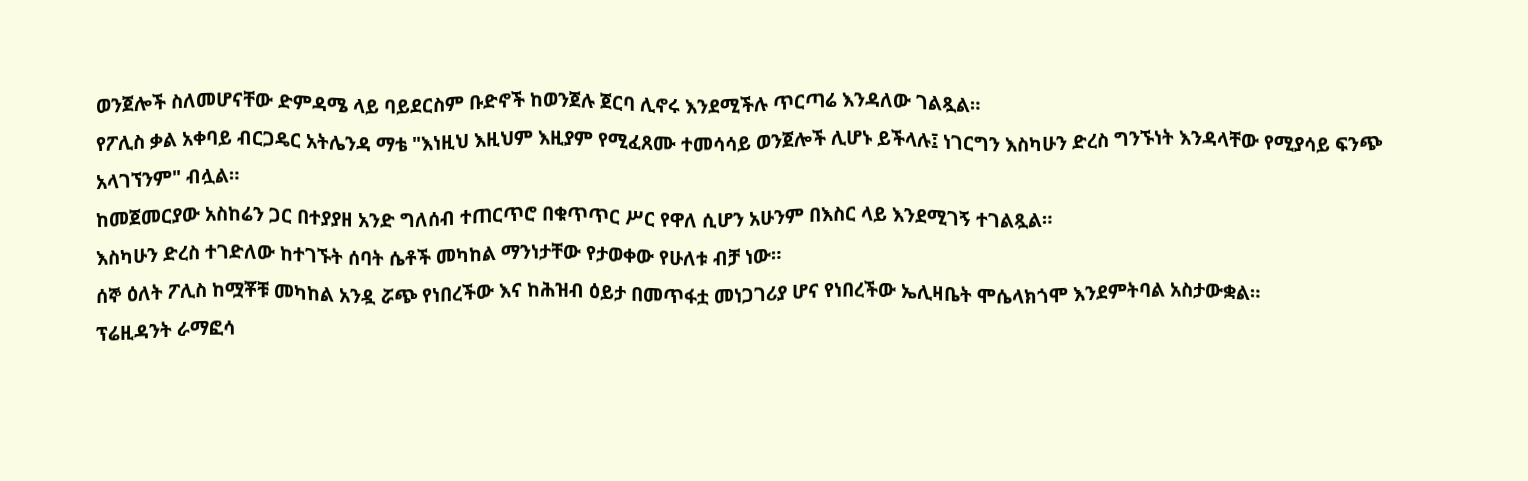ወንጀሎች ስለመሆናቸው ድምዳሜ ላይ ባይደርስም ቡድኖች ከወንጀሉ ጀርባ ሊኖሩ እንደሚችሉ ጥርጣሬ እንዳለው ገልጿል።
የፖሊስ ቃል አቀባይ ብርጋዴር አትሌንዳ ማቴ "እነዚህ እዚህም እዚያም የሚፈጸሙ ተመሳሳይ ወንጀሎች ሊሆኑ ይችላሉ፤ ነገርግን እስካሁን ድረስ ግንኙነት እንዳላቸው የሚያሳይ ፍንጭ አላገኘንም" ብሏል።
ከመጀመርያው አስከሬን ጋር በተያያዘ አንድ ግለሰብ ተጠርጥሮ በቁጥጥር ሥር የዋለ ሲሆን አሁንም በእስር ላይ እንደሚገኝ ተገልጿል።
እስካሁን ድረስ ተገድለው ከተገኙት ሰባት ሴቶች መካከል ማንነታቸው የታወቀው የሁለቱ ብቻ ነው።
ሰኞ ዕለት ፖሊስ ከሟቾቹ መካከል አንዷ ሯጭ የነበረችው እና ከሕዝብ ዕይታ በመጥፋቷ መነጋገሪያ ሆና የነበረችው ኤሊዛቤት ሞሴላክጎሞ እንደምትባል አስታውቋል።
ፕሬዚዳንት ራማፎሳ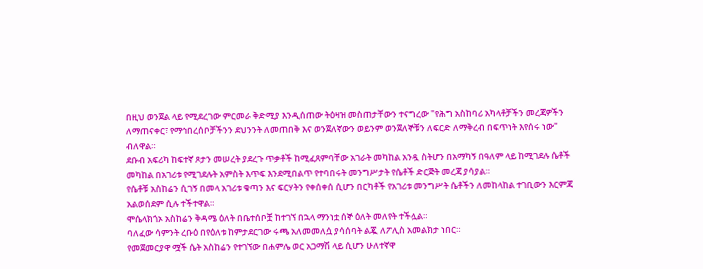በዚህ ወንጀል ላይ የሚደረገው ምርመራ ቅድሚያ እንዲሰጠው ትዕዛዝ መስጠታቸውን ተናግረው "የሕግ አስከባሪ አካላቶቻችን መረጃዎችን ለማጠናቀር፣ የማኅበረሰቦቻችንን ደህንንት ለመጠበቅ እና ወንጀለኛውን ወይንም ወንጀለኞቹን ለፍርድ ለማቅረብ በፍጥነት እየሰሩ ነው" ብለዋል።
ደቡብ አፍሪካ ከፍተኛ ጾታን መሠረት ያደረጉ ጥቃቶች ከሚፈጸምባቸው አገራት መካከል አንዷ ስትሆን በአማካኝ በዓለም ላይ ከሚገደሉ ሴቶች መካከል በአገሪቱ የሚገደሉት አምስት እጥፍ እንደሚበልጥ የተባበሩት መንግሥታት የሴቶች ድርጅት መረጃ ያሳያል።
የሴቶቹ አስከሬን ሲገኝ በመላ አገሪቱ ቁጣን እና ፍርሃትን የቀሰቀሰ ሲሆን በርካቶች የአገሪቱ መንግሥት ሴቶችን ለመከላከል ተገቢውን እርምጃ አልወሰደም ሲሉ ተችተዋል።
ሞሴላክጎኦ አስከሬን ቅዳሜ ዕለት በቤተሰቦቿ ከተገኘ በኋላ ማንነቷ ሰኞ ዕለት መለየት ተችሏል።
ባለፈው ሳምንት ረቡዕ በየዕለቱ ከምታደርገው ሩጫ አለመመለሷ ያሳሰባት ልጇ ለፖሊስ አመልክታ ነበር።
የመጀመርያዋ ሟች ሴት አስከሬን የተገኘው በሐምሌ ወር አጋማሽ ላይ ሲሆን ሁለተኛዋ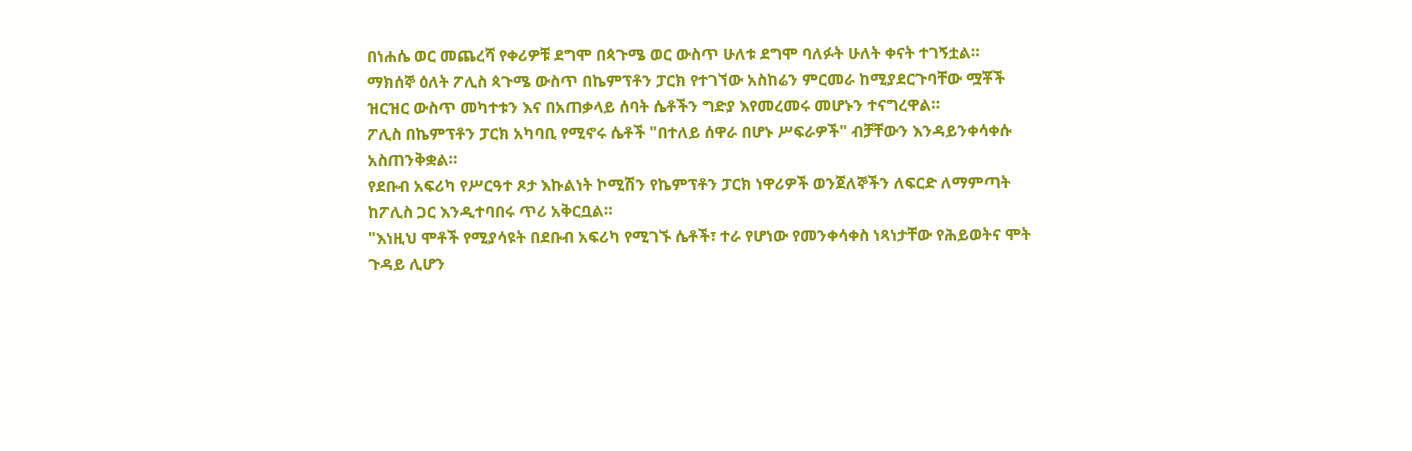በነሐሴ ወር መጨረሻ የቀሪዎቹ ደግሞ በጳጉሜ ወር ውስጥ ሁለቱ ደግሞ ባለፉት ሁለት ቀናት ተገኝቷል።
ማክሰኞ ዕለት ፖሊስ ጳጉሜ ውስጥ በኬምፕቶን ፓርክ የተገኘው አስከሬን ምርመራ ከሚያደርጉባቸው ሟቾች ዝርዝር ውስጥ መካተቱን እና በአጠቃላይ ሰባት ሴቶችን ግድያ እየመረመሩ መሆኑን ተናግረዋል።
ፖሊስ በኬምፕቶን ፓርክ አካባቢ የሚኖሩ ሴቶች "በተለይ ሰዋራ በሆኑ ሥፍራዎች" ብቻቸውን እንዳይንቀሳቀሱ አስጠንቅቋል።
የደቡብ አፍሪካ የሥርዓተ ጾታ እኩልነት ኮሚሽን የኬምፕቶን ፓርክ ነዋሪዎች ወንጀለኞችን ለፍርድ ለማምጣት ከፖሊስ ጋር እንዲተባበሩ ጥሪ አቅርቧል።
"እነዚህ ሞቶች የሚያሳዩት በደቡብ አፍሪካ የሚገኙ ሴቶች፣ ተራ የሆነው የመንቀሳቀስ ነጻነታቸው የሕይወትና ሞት ጉዳይ ሊሆን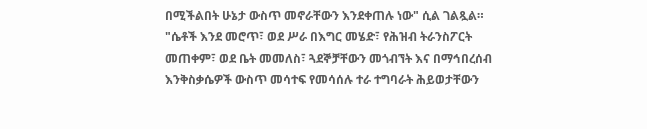በሚችልበት ሁኔታ ውስጥ መኖራቸውን እንደቀጠሉ ነው" ሲል ገልጿል።
"ሴቶች እንደ መሮጥ፣ ወደ ሥራ በእግር መሄድ፣ የሕዝብ ትራንስፖርት መጠቀም፣ ወደ ቤት መመለስ፣ ጓደኞቻቸውን መጎብኘት እና በማኅበረሰብ እንቅስቃሴዎች ውስጥ መሳተፍ የመሳሰሉ ተራ ተግባራት ሕይወታቸውን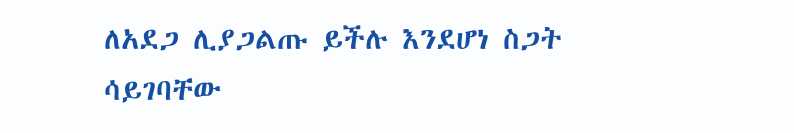ለአደጋ ሊያጋልጡ ይችሉ እንደሆነ ስጋት ሳይገባቸው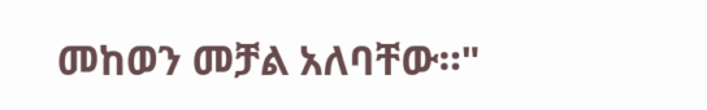መከወን መቻል አለባቸው።"